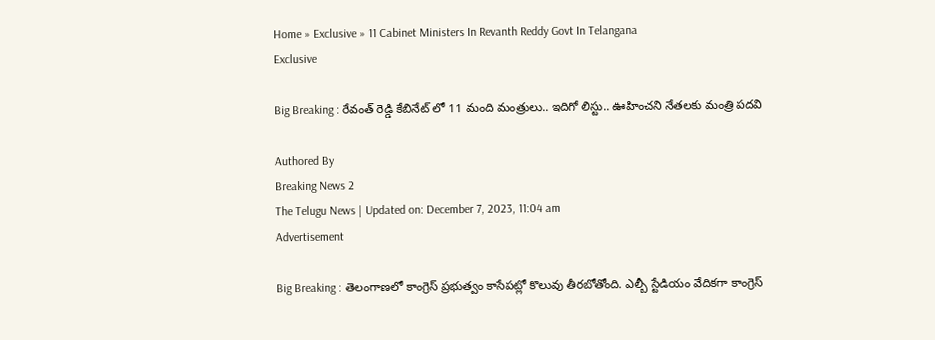Home » Exclusive » 11 Cabinet Ministers In Revanth Reddy Govt In Telangana
Exclusive

Big Breaking : రేవంత్ రెడ్డి కేబినేట్ లో 11 మంది మంత్రులు.. ఇదిగో లిస్టు.. ఊహించని నేతలకు మంత్రి పదవి

Authored By
Breaking News 2
The Telugu News | Updated on: December 7, 2023, 11:04 am
Advertisement

Big Breaking : తెలంగాణలో కాంగ్రెస్ ప్రభుత్వం కాసేపట్లో కొలువు తీరబోతోంది. ఎల్బీ స్టేడియం వేదికగా కాంగ్రెస్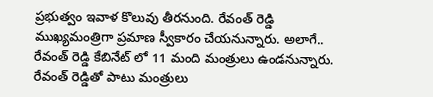ప్రభుత్వం ఇవాళ కొలువు తీరనుంది. రేవంత్ రెడ్డి ముఖ్యమంత్రిగా ప్రమాణ స్వీకారం చేయనున్నారు. అలాగే.. రేవంత్ రెడ్డి కేబినేట్ లో 11 మంది మంత్రులు ఉండనున్నారు. రేవంత్ రెడ్డితో పాటు మంత్రులు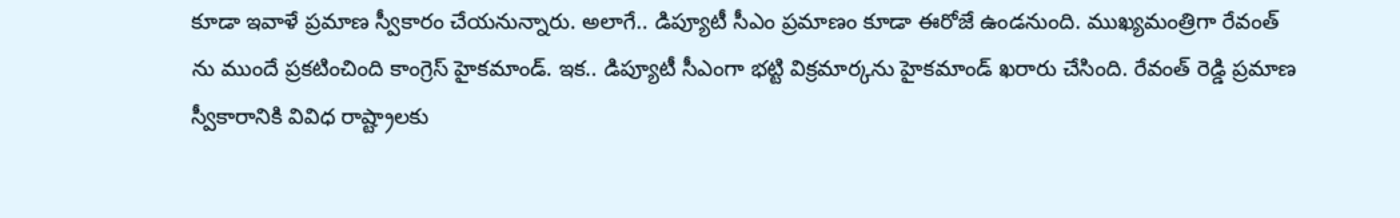కూడా ఇవాళే ప్రమాణ స్వీకారం చేయనున్నారు. అలాగే.. డిప్యూటీ సీఎం ప్రమాణం కూడా ఈరోజే ఉండనుంది. ముఖ్యమంత్రిగా రేవంత్ ను ముందే ప్రకటించింది కాంగ్రెస్ హైకమాండ్. ఇక.. డిప్యూటీ సీఎంగా భట్టి విక్రమార్కను హైకమాండ్ ఖరారు చేసింది. రేవంత్ రెడ్డి ప్రమాణ స్వీకారానికి వివిధ రాష్ట్రాలకు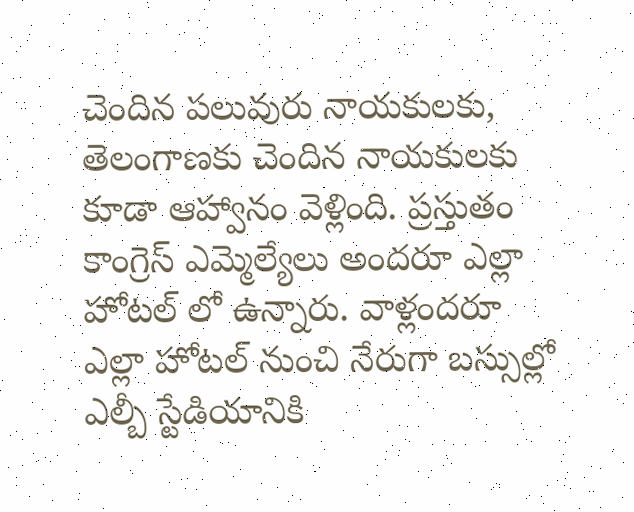చెందిన పలువురు నాయకులకు, తెలంగాణకు చెందిన నాయకులకు కూడా ఆహ్వానం వెళ్లింది. ప్రస్తుతం కాంగ్రెస్ ఎమ్మెల్యేలు అందరూ ఎల్లా హోటల్ లో ఉన్నారు. వాళ్లందరూ ఎల్లా హోటల్ నుంచి నేరుగా బస్సుల్లో ఎల్బీ స్టేడియానికి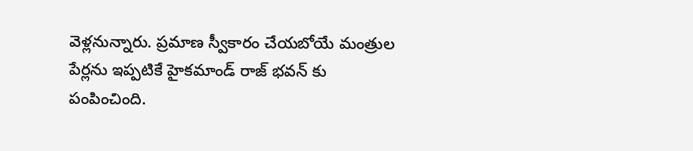వెళ్లనున్నారు. ప్రమాణ స్వీకారం చేయబోయే మంత్రుల పేర్లను ఇప్పటికే హైకమాండ్ రాజ్ భవన్ కు పంపించింది.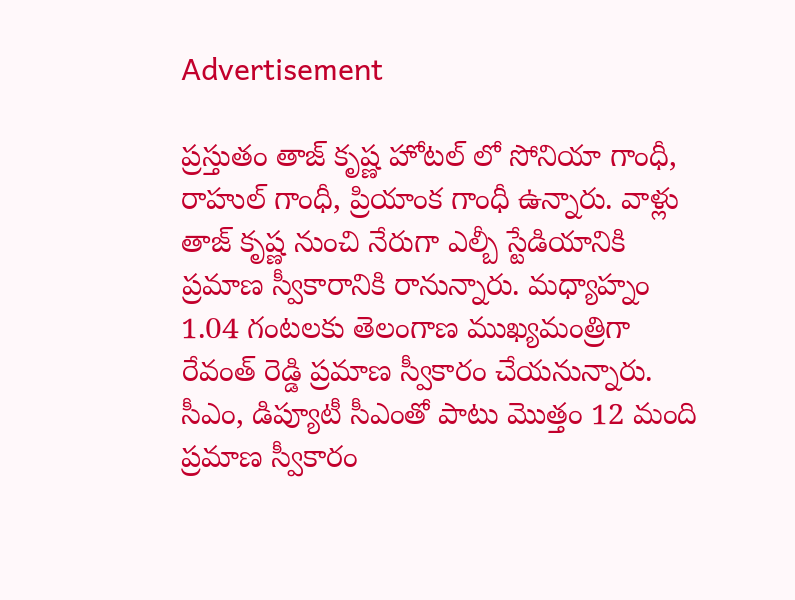Advertisement

ప్రస్తుతం తాజ్ కృష్ణ హోటల్ లో సోనియా గాంధీ, రాహుల్ గాంధీ, ప్రియాంక గాంధీ ఉన్నారు. వాళ్లు తాజ్ కృష్ణ నుంచి నేరుగా ఎల్బీ స్టేడియానికి ప్రమాణ స్వీకారానికి రానున్నారు. మధ్యాహ్నం 1.04 గంటలకు తెలంగాణ ముఖ్యమంత్రిగా రేవంత్ రెడ్డి ప్రమాణ స్వీకారం చేయనున్నారు. సీఎం, డిప్యూటీ సీఎంతో పాటు మొత్తం 12 మంది ప్రమాణ స్వీకారం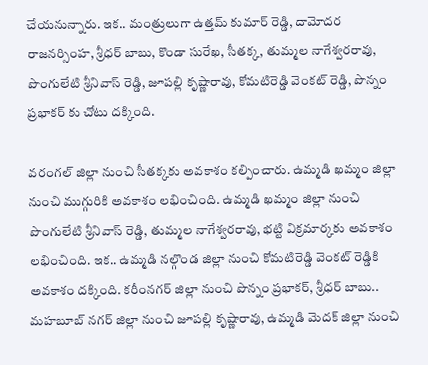చేయనున్నారు. ఇక.. మంత్రులుగా ఉత్తమ్ కుమార్ రెడ్డి, దామోదర రాజనర్సింహ, శ్రీధర్ బాబు, కొండా సురేఖ, సీతక్క, తుమ్మల నాగేశ్వరరావు, పొంగులేటి శ్రీనివాస్ రెడ్డి, జూపల్లి కృష్ణారావు, కోమటిరెడ్డి వెంకట్ రెడ్డి, పొన్నం ప్రభాకర్ కు చోటు దక్కింది.

వరంగల్ జిల్లా నుంచి సీతక్కకు అవకాశం కల్పించారు. ఉమ్మడి ఖమ్మం జిల్లా నుంచి ముగ్గురికి అవకాశం లభించింది. ఉమ్మడి ఖమ్మం జిల్లా నుంచి పొంగులేటి శ్రీనివాస్ రెడ్డి, తుమ్మల నాగేశ్వరరావు, భట్టి విక్రమార్కకు అవకాశం లభించింది. ఇక.. ఉమ్మడి నల్గొండ జిల్లా నుంచి కోమటిరెడ్డి వెంకట్ రెడ్డికి అవకాశం దక్కింది. కరీంనగర్ జిల్లా నుంచి పొన్నం ప్రభాకర్, శ్రీధర్ బాబు.. మహబూబ్ నగర్ జిల్లా నుంచి జూపల్లి కృష్ణారావు, ఉమ్మడి మెదక్ జిల్లా నుంచి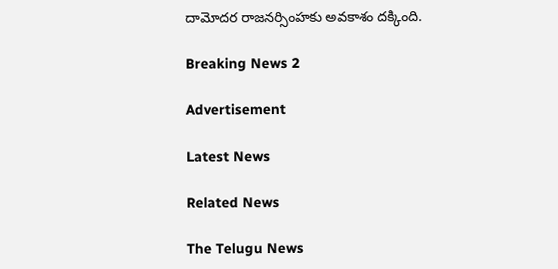దామోదర రాజనర్సింహకు అవకాశం దక్కింది.

Breaking News 2

Advertisement

Latest News

Related News

The Telugu News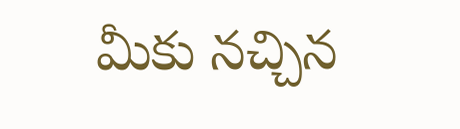మీకు నచ్చిన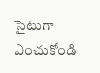సైటుగా ఎంచుకోండి